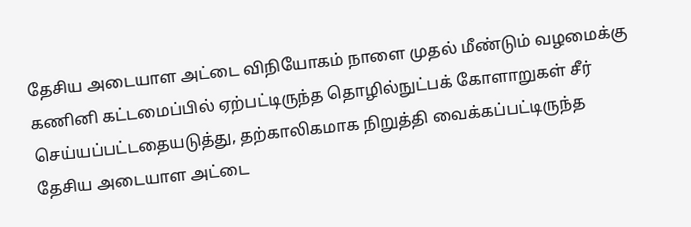தேசிய அடையாள அட்டை விநியோகம் நாளை முதல் மீண்டும் வழமைக்கு
கணினி கட்டமைப்பில் ஏற்பட்டிருந்த தொழில்நுட்பக் கோளாறுகள் சீர் செய்யப்பட்டதையடுத்து, தற்காலிகமாக நிறுத்தி வைக்கப்பட்டிருந்த தேசிய அடையாள அட்டை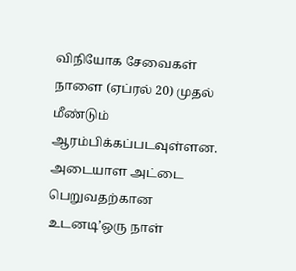விநியோக சேவைகள் நாளை (ஏப்ரல் 20) முதல் மீண்டும் ஆரம்பிக்கப்படவுள்ளன. அடையாள அட்டை பெறுவதற்கான உடனடி’ஒரு நாள்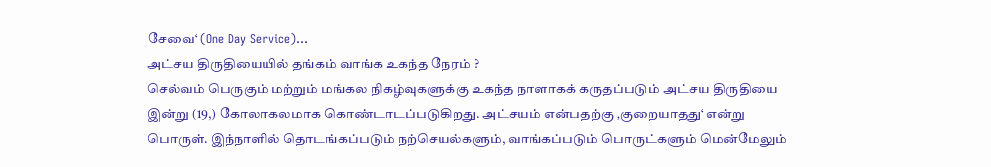சேவை‘ (One Day Service)…
அட்சய திருதியையில் தங்கம் வாங்க உகந்த நேரம் ?
செல்வம் பெருகும் மற்றும் மங்கல நிகழ்வுகளுக்கு உகந்த நாளாகக் கருதப்படும் அட்சய திருதியை இன்று (19,) கோலாகலமாக கொண்டாடப்படுகிறது. அட்சயம் என்பதற்கு ‚குறையாதது‘ என்று பொருள். இந்நாளில் தொடங்கப்படும் நற்செயல்களும், வாங்கப்படும் பொருட்களும் மென்மேலும்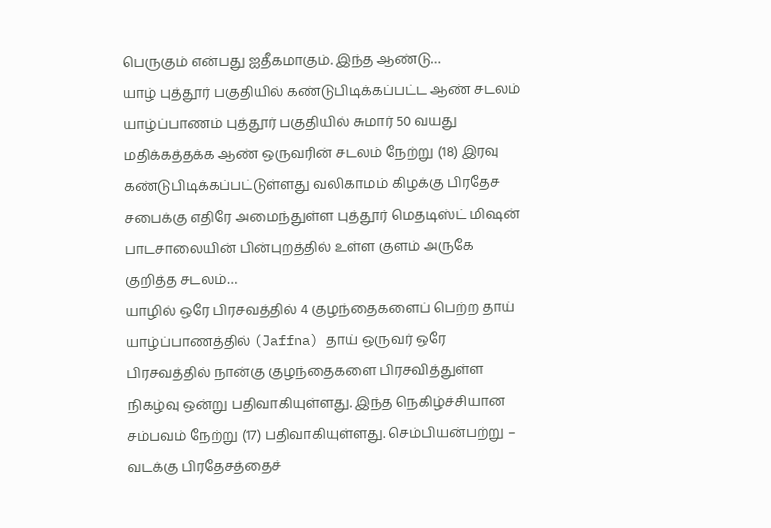பெருகும் என்பது ஐதீகமாகும். இந்த ஆண்டு…
யாழ் புத்தூர் பகுதியில் கண்டுபிடிக்கப்பட்ட ஆண் சடலம்
யாழ்ப்பாணம் புத்தூர் பகுதியில் சுமார் 50 வயது மதிக்கத்தக்க ஆண் ஒருவரின் சடலம் நேற்று (18) இரவு கண்டுபிடிக்கப்பட்டுள்ளது வலிகாமம் கிழக்கு பிரதேச சபைக்கு எதிரே அமைந்துள்ள புத்தூர் மெதடிஸ்ட் மிஷன் பாடசாலையின் பின்புறத்தில் உள்ள குளம் அருகே குறித்த சடலம்…
யாழில் ஒரே பிரசவத்தில் 4 குழந்தைகளைப் பெற்ற தாய்
யாழ்ப்பாணத்தில் (Jaffna) தாய் ஒருவர் ஒரே பிரசவத்தில் நான்கு குழந்தைகளை பிரசவித்துள்ள நிகழ்வு ஒன்று பதிவாகியுள்ளது. இந்த நெகிழ்ச்சியான சம்பவம் நேற்று (17) பதிவாகியுள்ளது. செம்பியன்பற்று – வடக்கு பிரதேசத்தைச்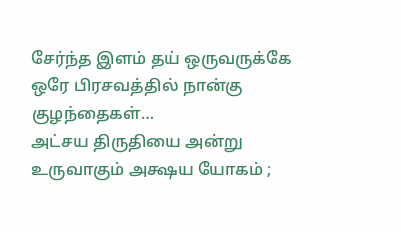சேர்ந்த இளம் தய் ஒருவருக்கே ஒரே பிரசவத்தில் நான்கு குழந்தைகள்…
அட்சய திருதியை அன்று உருவாகும் அக்ஷய யோகம் ;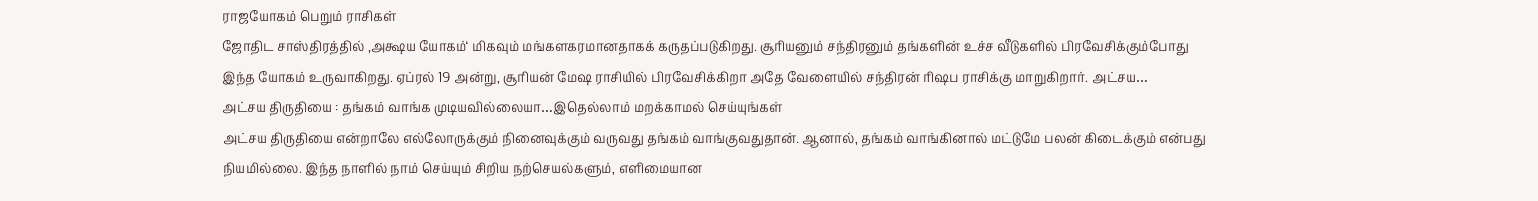ராஜயோகம் பெறும் ராசிகள்
ஜோதிட சாஸ்திரத்தில் ‚அக்ஷய யோகம்‘ மிகவும் மங்களகரமானதாகக் கருதப்படுகிறது. சூரியனும் சந்திரனும் தங்களின் உச்ச வீடுகளில் பிரவேசிக்கும்போது இந்த யோகம் உருவாகிறது. ஏப்ரல் 19 அன்று, சூரியன் மேஷ ராசியில் பிரவேசிக்கிறா அதே வேளையில் சந்திரன் ரிஷப ராசிக்கு மாறுகிறார். அட்சய…
அட்சய திருதியை : தங்கம் வாங்க முடியவில்லையா…இதெல்லாம் மறக்காமல் செய்யுங்கள்
அட்சய திருதியை என்றாலே எல்லோருக்கும் நினைவுக்கும் வருவது தங்கம் வாங்குவதுதான். ஆனால், தங்கம் வாங்கினால் மட்டுமே பலன் கிடைக்கும் என்பது நியமில்லை. இந்த நாளில் நாம் செய்யும் சிறிய நற்செயல்களும், எளிமையான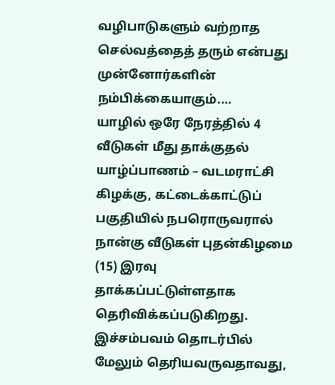வழிபாடுகளும் வற்றாத செல்வத்தைத் தரும் என்பது முன்னோர்களின் நம்பிக்கையாகும்.…
யாழில் ஒரே நேரத்தில் 4 வீடுகள் மீது தாக்குதல்
யாழ்ப்பாணம் – வடமராட்சி கிழக்கு, கட்டைக்காட்டுப் பகுதியில் நபரொருவரால் நான்கு வீடுகள் புதன்கிழமை (15) இரவு தாக்கப்பட்டுள்ளதாக தெரிவிக்கப்படுகிறது. இச்சம்பவம் தொடர்பில் மேலும் தெரியவருவதாவது,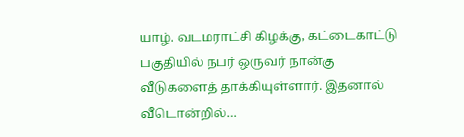யாழ். வடமராட்சி கிழக்கு, கட்டைகாட்டு பகுதியில் நபர் ஒருவர் நான்கு வீடுகளைத் தாக்கியுள்ளார். இதனால் வீடொன்றில்…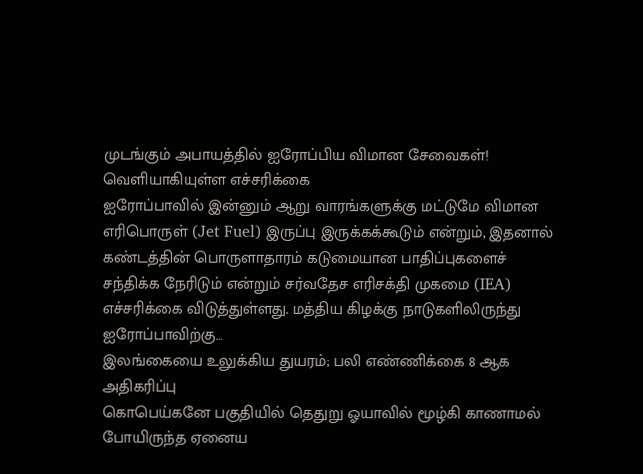முடங்கும் அபாயத்தில் ஐரோப்பிய விமான சேவைகள்! வெளியாகியுள்ள எச்சரிக்கை
ஐரோப்பாவில் இன்னும் ஆறு வாரங்களுக்கு மட்டுமே விமான எரிபொருள் (Jet Fuel) இருப்பு இருக்கக்கூடும் என்றும், இதனால் கண்டத்தின் பொருளாதாரம் கடுமையான பாதிப்புகளைச் சந்திக்க நேரிடும் என்றும் சர்வதேச எரிசக்தி முகமை (IEA) எச்சரிக்கை விடுத்துள்ளது. மத்திய கிழக்கு நாடுகளிலிருந்து ஐரோப்பாவிற்கு…
இலங்கையை உலுக்கிய துயரம்; பலி எண்ணிக்கை 8 ஆக அதிகரிப்பு
கொபெய்கனே பகுதியில் தெதுறு ஓயாவில் மூழ்கி காணாமல் போயிருந்த ஏனைய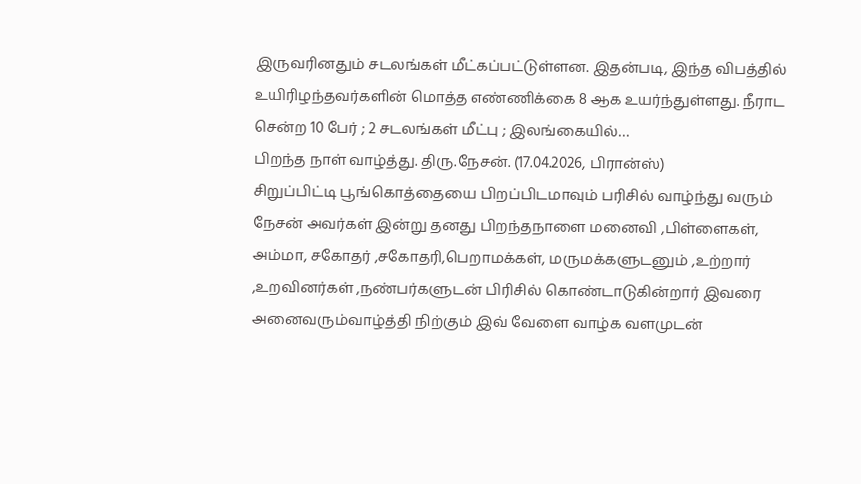இருவரினதும் சடலங்கள் மீட்கப்பட்டுள்ளன. இதன்படி, இந்த விபத்தில் உயிரிழந்தவர்களின் மொத்த எண்ணிக்கை 8 ஆக உயர்ந்துள்ளது. நீராட சென்ற 10 பேர் ; 2 சடலங்கள் மீட்பு ; இலங்கையில்…
பிறந்த நாள் வாழ்த்து. திரு.நேசன். (17.04.2026, பிரான்ஸ்)
சிறுப்பிட்டி பூங்கொத்தையை பிறப்பிடமாவும் பரிசில் வாழ்ந்து வரும் நேசன் அவர்கள் இன்று தனது பிறந்தநாளை மனைவி ,பிள்ளைகள், அம்மா, சகோதர் ,சகோதரி,பெறாமக்கள், மருமக்களுடனும் ,உற்றார் ,உறவினர்கள் ,நண்பர்களுடன் பிரிசில் கொண்டாடுகின்றார் இவரை அனைவரும்வாழ்த்தி நிற்கும் இவ் வேளை வாழ்க வளமுடன்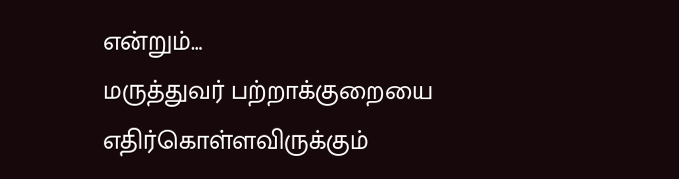என்றும்…
மருத்துவர் பற்றாக்குறையை எதிர்கொள்ளவிருக்கும்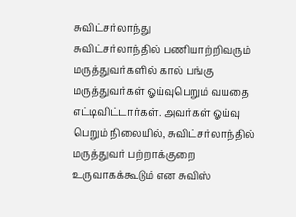சுவிட்சர்லாந்து
சுவிட்சர்லாந்தில் பணியாற்றிவரும் மருத்துவர்களில் கால் பங்கு மருத்துவர்கள் ஓய்வுபெறும் வயதை எட்டிவிட்டார்கள். அவர்கள் ஓய்வு பெறும் நிலையில், சுவிட்சர்லாந்தில் மருத்துவர் பற்றாக்குறை உருவாகக்கூடும் என சுவிஸ்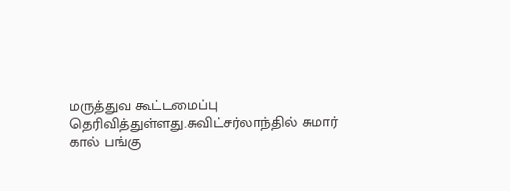மருத்துவ கூட்டமைப்பு தெரிவித்துள்ளது.சுவிட்சர்லாந்தில் சுமார் கால் பங்கு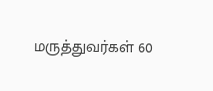மருத்துவர்கள் 60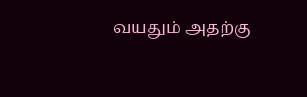வயதும் அதற்கு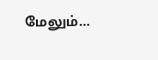மேலும்…